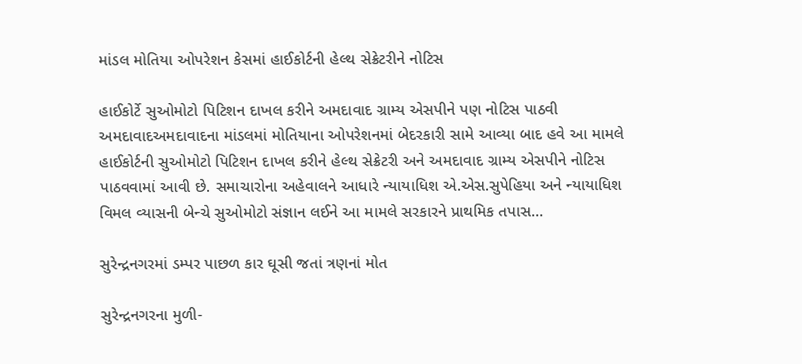માંડલ મોતિયા ઓપરેશન કેસમાં હાઈકોર્ટની હેલ્થ સેક્રેટરીને નોટિસ

હાઈકોર્ટે સુઓમોટો પિટિશન દાખલ કરીને અમદાવાદ ગ્રામ્ય એસપીને પણ નોટિસ પાઠવી અમદાવાદઅમદાવાદના માંડલમાં મોતિયાના ઓપરેશનમાં બેદરકારી સામે આવ્યા બાદ હવે આ મામલે હાઈકોર્ટની સુઓમોટો પિટિશન દાખલ કરીને હેલ્થ સેક્રેટરી અને અમદાવાદ ગ્રામ્ય એસપીને નોટિસ પાઠવવામાં આવી છે. સમાચારોના અહેવાલને આધારે ન્યાયાધિશ એ.એસ.સુપેહિયા અને ન્યાયાધિશ વિમલ વ્યાસની બેન્ચે સુઓમોટો સંજ્ઞાન લઈને આ મામલે સરકારને પ્રાથમિક તપાસ…

સુરેન્દ્રનગરમાં ડમ્પર પાછળ કાર ઘૂસી જતાં ત્રણનાં મોત

સુરેન્દ્રનગરના મુળી-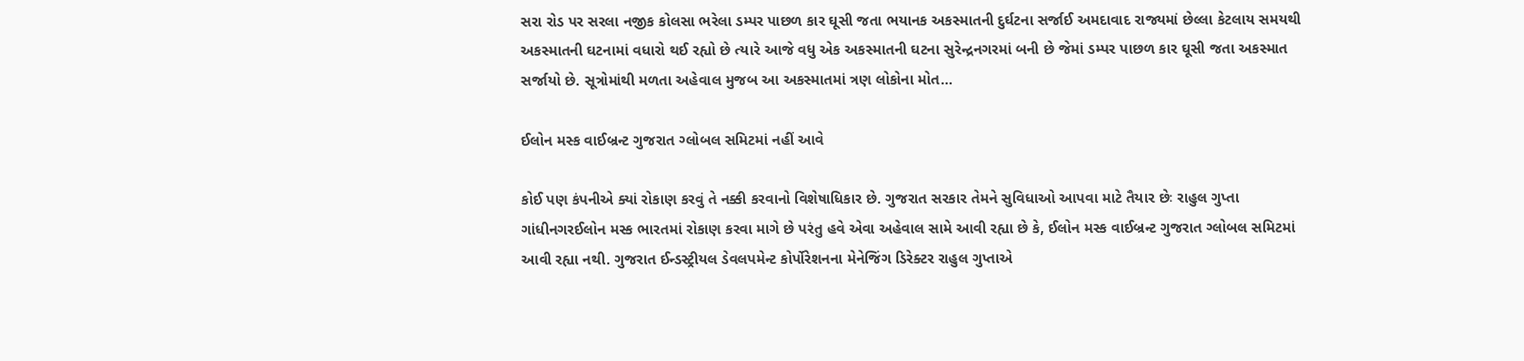સરા રોડ પર સરલા નજીક કોલસા ભરેલા ડમ્પર પાછળ કાર ઘૂસી જતા ભયાનક અકસ્માતની દુર્ઘટના સર્જાઈ અમદાવાદ રાજ્યમાં છેલ્લા કેટલાય સમયથી અકસ્માતની ઘટનામાં વધારો થઈ રહ્યો છે ત્યારે આજે વધુ એક અકસ્માતની ઘટના સુરેન્દ્રનગરમાં બની છે જેમાં ડમ્પર પાછળ કાર ઘૂસી જતા અકસ્માત સર્જાયો છે. સૂત્રોમાંથી મળતા અહેવાલ મુજબ આ અકસ્માતમાં ત્રણ લોકોના મોત…

ઈલોન મસ્ક વાઈબ્રન્ટ ગુજરાત ગ્લોબલ સમિટમાં નહીં આવે

કોઈ પણ કંપનીએ ક્યાં રોકાણ કરવું તે નક્કી કરવાનો વિશેષાધિકાર છે. ગુજરાત સરકાર તેમને સુવિધાઓ આપવા માટે તૈયાર છેઃ રાહુલ ગુપ્તા ગાંધીનગરઈલોન મસ્ક ભારતમાં રોકાણ કરવા માગે છે પરંતુ હવે એવા અહેવાલ સામે આવી રહ્યા છે કે, ઈલોન મસ્ક વાઈબ્રન્ટ ગુજરાત ગ્લોબલ સમિટમાં આવી રહ્યા નથી. ગુજરાત ઈન્ડસ્ટ્રીયલ ડેવલપમેન્ટ કોર્પોરેશનના મેનેજિંગ ડિરેક્ટર રાહુલ ગુપ્તાએ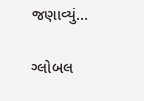જણાવ્યું…

ગ્લોબલ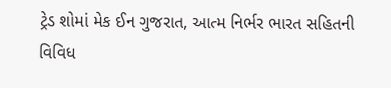ટ્રેડ શોમાં મેક ઈન ગુજરાત, આત્મ નિર્ભર ભારત સહિતની વિવિધ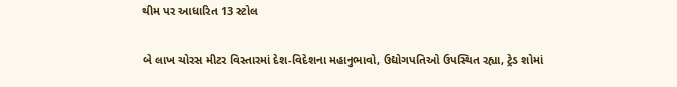થીમ પર આધારિત 13 સ્ટોલ

બે લાખ ચોરસ મીટર વિસ્તારમાં દેશ-વિદેશના મહાનુભાવો, ઉદ્યોગપતિઓ ઉપસ્થિત રહ્યા, ટ્રેડ શોમાં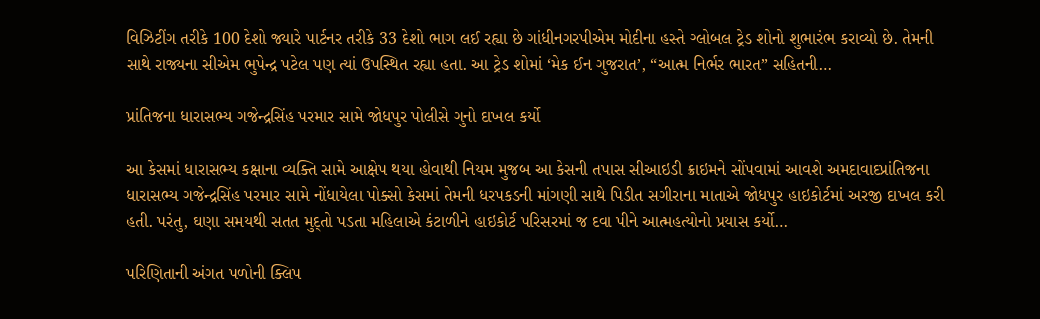વિઝિટીંગ તરીકે 100 દેશો જ્યારે પાર્ટનર તરીકે 33 દેશો ભાગ લઈ રહ્યા છે ગાંધીનગરપીએમ મોદીના હસ્તે ગ્લોબલ ટ્રેડ શોનો શુભારંભ કરાવ્યો છે. તેમની સાથે રાજ્યના સીએમ ભુપેન્દ્ર પટેલ પણ ત્યાં ઉપસ્થિત રહ્યા હતા. આ ટ્રેડ શોમાં ‘મેક ઈન ગુજરાત’, “આત્મ નિર્ભર ભારત” સહિતની…

પ્રાંતિજના ધારાસભ્ય ગજેન્દ્રસિંહ પરમાર સામે જોધપુર પોલીસે ગુનો દાખલ કર્યો

આ કેસમાં ધારાસભ્ય કક્ષાના વ્યક્તિ સામે આક્ષેપ થયા હોવાથી નિયમ મુજબ આ કેસની તપાસ સીઆઇડી ક્રાઇમને સોંપવામાં આવશે અમદાવાદપ્રાંતિજના ધારાસભ્ય ગજેન્દ્રસિંહ પરમાર સામે નોંધાયેલા પોક્સો કેસમાં તેમની ધરપકડની માંગણી સાથે પિડીત સગીરાના માતાએ જોધપુર હાઇકોર્ટમાં અરજી દાખલ કરી હતી. પરંતુ, ઘણા સમયથી સતત મુદ્તો પડતા મહિલાએ કંટાળીને હાઇકોર્ટ પરિસરમાં જ દવા પીને આત્મહત્યોનો પ્રયાસ કર્યો…

પરિણિતાની અંગત પળોની ક્લિપ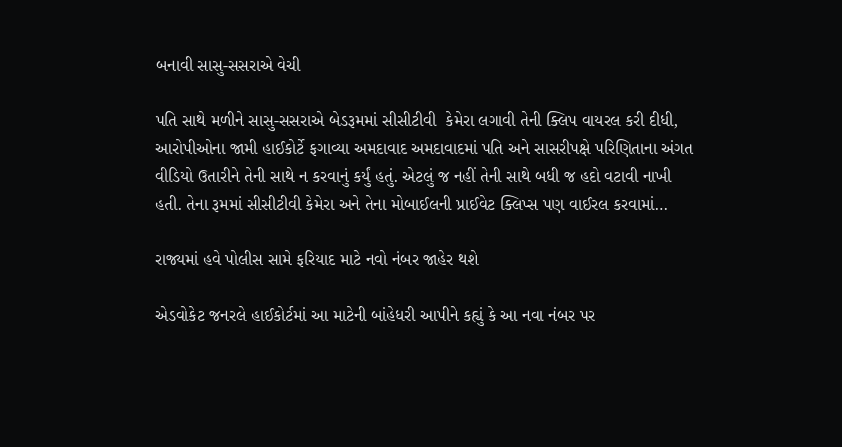બનાવી સાસુ-સસરાએ વેચી

પતિ સાથે મળીને સાસુ-સસરાએ બેડરૂમમાં સીસીટીવી  કેમેરા લગાવી તેની ક્લિપ વાયરલ કરી દીધી, આરોપીઓના જામી હાઈકોર્ટે ફગાવ્યા અમદાવાદ અમદાવાદમાં પતિ અને સાસરીપક્ષે પરિણિતાના અંગત વીડિયો ઉતારીને તેની સાથે ન કરવાનું કર્યું હતું. એટલું જ નહીં તેની સાથે બધી જ હદો વટાવી નાખી હતી. તેના રૂમમાં સીસીટીવી કેમેરા અને તેના મોબાઈલની પ્રાઈવેટ ક્લિપ્સ પણ વાઈરલ કરવામાં…

રાજ્યમાં હવે પોલીસ સામે ફરિયાદ માટે નવો નંબર જાહેર થશે

એડવોકેટ જનરલે હાઈકોર્ટમાં આ માટેની બાંહેધરી આપીને કહ્યું કે આ નવા નંબર પર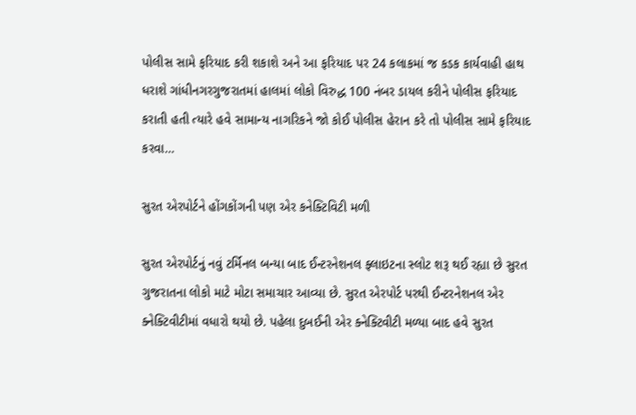પોલીસ સામે ફરિયાદ કરી શકાશે અને આ ફરિયાદ પર 24 કલાકમાં જ કડક કાર્યવાહી હાથ ધરાશે ગાંધીનગરગુજરાતમાં હાલમાં લોકો વિરુદ્ધ 100 નંબર ડાયલ કરીને પોલીસ ફરિયાદ કરાતી હતી ત્યારે હવે સામાન્ય નાગરિકને જો કોઈ પોલીસ હેરાન કરે તો પોલીસ સામે ફરિયાદ કરવા…

સુરત એરપોર્ટને હોંગકોંગની પણ એર કનેક્ટિવિટી મળી

સુરત એરપોર્ટનું નવું ટર્મિનલ બન્યા બાદ ઈન્ટરનેશનલ ફ્લાઇટના સ્લોટ શરૂ થઈ રહ્યા છે સુરત ગુજરાતના લોકો માટે મોટા સમાચાર આવ્યા છે. સુરત એરપોર્ટ પરથી ઈન્ટરનેશનલ એર ક્નેક્ટિવીટીમાં વધારો થયો છે. પહેલા દુબઈની એર ક્નેક્ટિવીટી મળ્યા બાદ હવે સુરત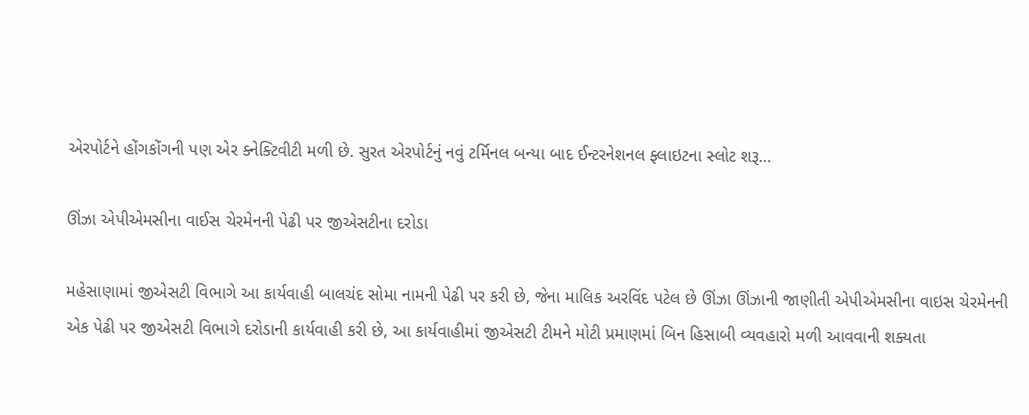એરપોર્ટને હોંગકોંગની પણ એર ક્નેક્ટિવીટી મળી છે. સુરત એરપોર્ટનું નવું ટર્મિનલ બન્યા બાદ ઈન્ટરનેશનલ ફ્લાઇટના સ્લોટ શરૂ…

ઊંઝા એપીએમસીના વાઈસ ચેરમેનની પેઢી પર જીએસટીના દરોડા

મહેસાણામાં જીએસટી વિભાગે આ કાર્યવાહી બાલચંદ સોમા નામની પેઢી પર કરી છે, જેના માલિક અરવિંદ પટેલ છે ઊંઝા ઊંઝાની જાણીતી એપીએમસીના વાઇસ ચેરમેનની એક પેઢી પર જીએસટી વિભાગે દરોડાની કાર્યવાહી કરી છે, આ કાર્યવાહીમાં જીએસટી ટીમને મોટી પ્રમાણમાં બિન હિસાબી વ્યવહારો મળી આવવાની શક્યતા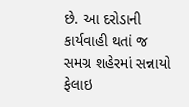છે. આ દરોડાની કાર્યવાહી થતાં જ સમગ્ર શહેરમાં સન્નાયો ફેલાઇ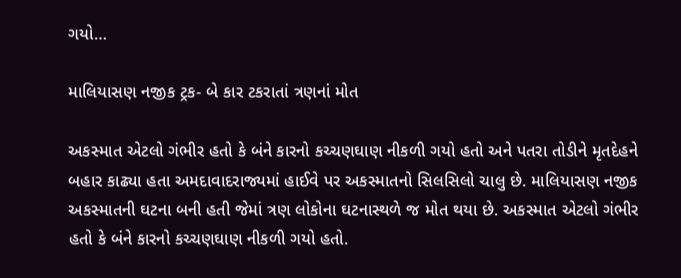ગયો…

માલિયાસણ નજીક ટ્રક- બે કાર ટકરાતાં ત્રણનાં મોત

અકસ્માત એટલો ગંભીર હતો કે બંને કારનો કચ્ચણઘાણ નીકળી ગયો હતો અને પતરા તોડીને મૃતદેહને બહાર કાઢ્યા હતા અમદાવાદરાજ્યમાં હાઈવે પર અકસ્માતનો સિલસિલો ચાલુ છે. માલિયાસણ નજીક અકસ્માતની ઘટના બની હતી જેમાં ત્રણ લોકોના ઘટનાસ્થળે જ મોત થયા છે. અકસ્માત એટલો ગંભીર હતો કે બંને કારનો કચ્ચણઘાણ નીકળી ગયો હતો.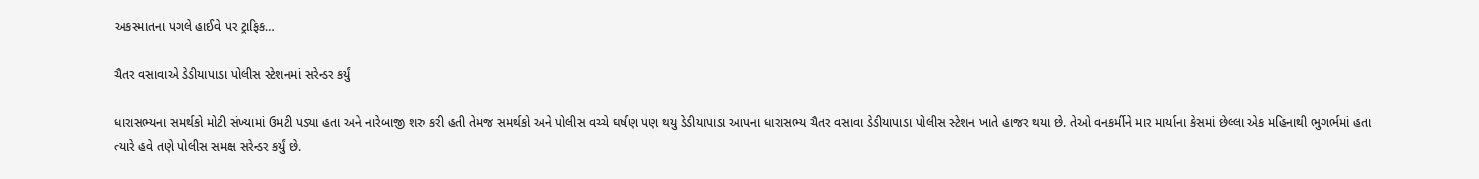અકસ્માતના પગલે હાઈવે પર ટ્રાફિક…

ચૈતર વસાવાએ ડેડીયાપાડા પોલીસ સ્ટેશનમાં સરેન્ડર કર્યું

ધારાસભ્યના સમર્થકો મોટી સંખ્યામાં ઉમટી પડ્યા હતા અને નારેબાજી શરુ કરી હતી તેમજ સમર્થકો અને પોલીસ વચ્ચે ઘર્ષણ પણ થયુ ડેડીયાપાડા આપના ધારાસભ્ય ચૈતર વસાવા ડેડીયાપાડા પોલીસ સ્ટેશન ખાતે હાજર થયા છે. તેઓ વનકર્મીને માર માર્યાના કેસમાં છેલ્લા એક મહિનાથી ભુગર્ભમાં હતા ત્યારે હવે તણે પોલીસ સમક્ષ સરેન્ડર કર્યું છે.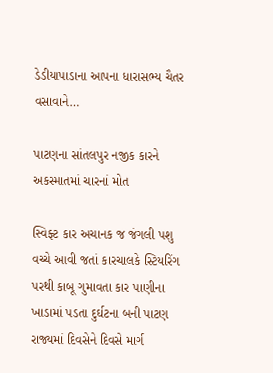ડેડીયાપાડાના આપના ધારાસભ્ય ચૈતર વસાવાને…

પાટણના સાંતલપુર નજીક કારને અકસ્માતમાં ચારનાં મોત

સ્વિફ્ટ કાર અચાનક જ જંગલી પશુ વચ્ચે આવી જતાં કારચાલકે સ્ટિયરિંગ પરથી કાબૂ ગુમાવતા કાર પાણીના ખાડામાં પડતા દુર્ઘટના બની પાટણ રાજ્યમાં દિવસેને દિવસે માર્ગ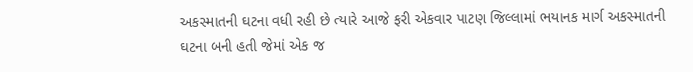અકસ્માતની ઘટના વધી રહી છે ત્યારે આજે ફરી એકવાર પાટણ જિલ્લામાં ભયાનક માર્ગ અકસ્માતની ઘટના બની હતી જેમાં એક જ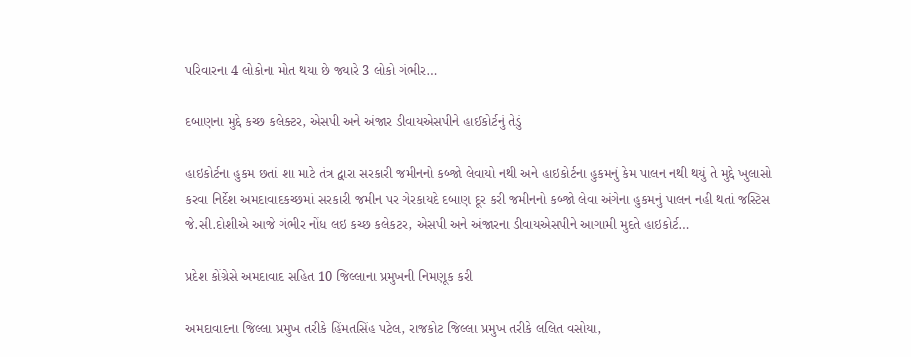પરિવારના 4 લોકોના મોત થયા છે જ્યારે 3 લોકો ગંભીર…

દબાણના મુદ્દે કચ્છ કલેક્ટર, એસપી અને અંજાર ડીવાયએસપીને હાઈકોર્ટનું તેડું

હાઇકોર્ટના હુકમ છતાં શા માટે તંત્ર દ્વારા સરકારી જમીનનો કબ્જો લેવાયો નથી અને હાઇકોર્ટના હુકમનું કેમ પાલન નથી થયું તે મુદ્દે ખુલાસો કરવા નિર્દેશ અમદાવાદકચ્છમાં સરકારી જમીન પર ગેરકાયદે દબાણ દૂર કરી જમીનનો કબ્જો લેવા અંગેના હુકમનું પાલન નહી થતાં જસ્ટિસ જે.સી.દોશીએ આજે ગંભીર નોંધ લઇ કચ્છ કલેકટર, એસપી અને અંજારના ડીવાયએસપીને આગામી મુદતે હાઇકોર્ટ…

પ્રદેશ કોંગ્રેસે અમદાવાદ સહિત 10 જિલ્લાના પ્રમુખની નિમણૂક કરી

અમદાવાદના જિલ્લા પ્રમુખ તરીકે હિંમતસિંહ પટેલ, રાજકોટ જિલ્લા પ્રમુખ તરીકે લલિત વસોયા,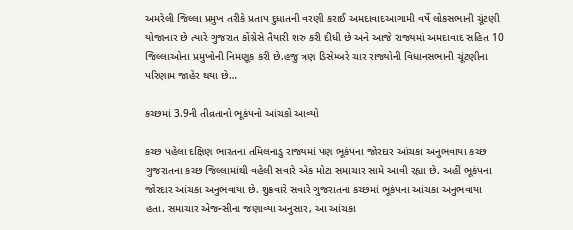અમરેલી જિલ્લા પ્રમુખ તરીકે પ્રતાપ દુધાતની વરણી કરાઈ અમદાવાદઆગામી વર્ષે લોકસભાની ચૂંટણી યોજાનાર છે ત્યારે ગુજરાત કોંગ્રેસે તૈયારી શરુ કરી દીધી છે અને આજે રાજ્યમાં અમદાવાદ સહિત 10 જિલ્લાઓના પ્રમુખોની નિમણૂક કરી છે.હજુ ત્રણ ડિસેમ્બરે ચાર રાજ્યોની વિધાનસભાની ચૂંટણીના પરિણામ જાહેર થયા છે…

કચ્છમાં 3.9ની તીવ્રતાનો ભૂકંપનો આંચકો આવ્યો

કચ્છ પહેલા દક્ષિણ ભારતના તમિલનાડુ રાજ્યમાં પણ ભૂકંપના જોરદાર આંચકા અનુભવાયા કચ્છ ગુજરાતના કચ્છ જિલ્લામાંથી વહેલી સવારે એક મોટા સમાચાર સામે આવી રહ્યા છે. અહીં ભૂકંપના જોરદાર આંચકા અનુભવાયા છે. શુક્રવારે સવારે ગુજરાતના કચ્છમાં ભૂકંપના આંચકા અનુભવાયા હતા. સમાચાર એજન્સીના જણાવ્યા અનુસાર, આ આંચકા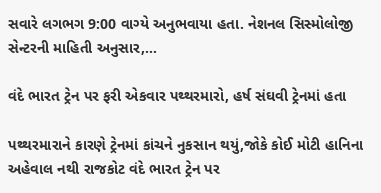સવારે લગભગ 9:00 વાગ્યે અનુભવાયા હતા. નેશનલ સિસ્મોલોજી સેન્ટરની માહિતી અનુસાર,…

વંદે ભારત ટ્રેન પર ફરી એકવાર પથ્થરમારો, હર્ષ સંઘવી ટ્રેનમાં હતા

પથ્થરમારાને કારણે ટ્રેનમાં કાંચને નુકસાન થયું,જોકે કોઈ મોટી હાનિના અહેવાલ નથી રાજકોટ વંદે ભારત ટ્રેન પર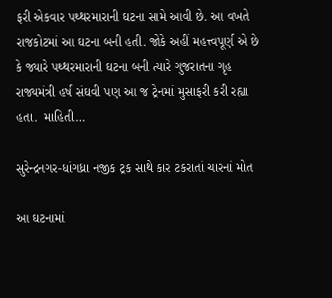ફરી એકવાર પથ્થરમારાની ઘટના સામે આવી છે. આ વખતે રાજકોટમાં આ ઘટના બની હતી. જોકે અહીં મહત્ત્વપૂર્ણ એ છે કે જ્યારે પથ્થરમારાની ઘટના બની ત્યારે ગુજરાતના ગૃહ રાજ્યમંત્રી હર્ષ સંઘવી પણ આ જ ટ્રેનમાં મુસાફરી કરી રહ્યા હતા.  માહિતી…

સુરેન્દ્રનગર-ધાંગધ્રા નજીક ટ્રક સાથે કાર ટકરાતાં ચારનાં મોત

આ ઘટનામાં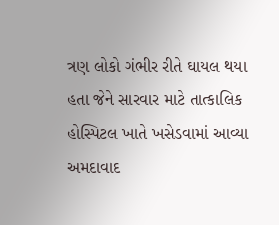ત્રણ લોકો ગંભીર રીતે ઘાયલ થયા હતા જેને સારવાર માટે તાત્કાલિક હોસ્પિટલ ખાતે ખસેડવામાં આવ્યા અમદાવાદ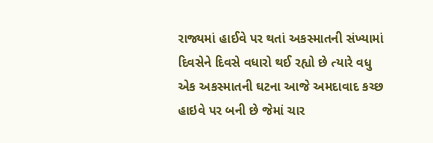રાજ્યમાં હાઈવે પર થતાં અકસ્માતની સંખ્યામાં દિવસેને દિવસે વધારો થઈ રહ્યો છે ત્યારે વધુ એક અકસ્માતની ઘટના આજે અમદાવાદ કચ્છ હાઇવે પર બની છે જેમાં ચાર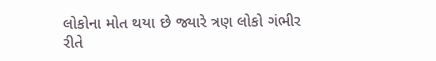લોકોના મોત થયા છે જ્યારે ત્રણ લોકો ગંભીર રીતે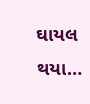ઘાયલ થયા…